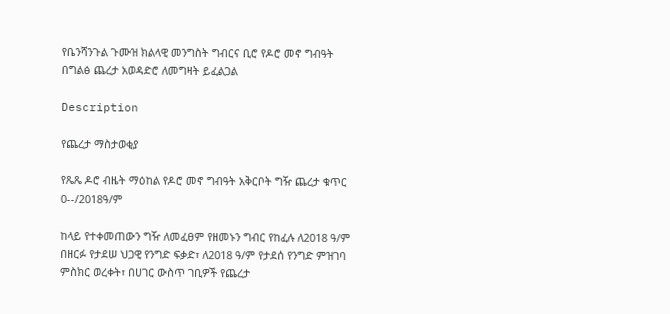የቤንሻንጉል ጉሙዝ ክልላዊ መንግስት ግብርና ቢሮ የዶሮ መኖ ግብዓት በግልፅ ጨረታ አወዳድሮ ለመግዛት ይፈልጋል

Description

የጨረታ ማስታወቂያ

የጼጼ ዶሮ ብዜት ማዕከል የዶሮ መኖ ግብዓት አቅርቦት ግዥ ጨረታ ቁጥር 0--/2018ዓ/ም

ከላይ የተቀመጠውን ግዥ ለመፈፀም የዘመኑን ግብር የከፈሉ ለ2018 ዓ/ም በዘርፉ የታደሠ ህጋዊ የንግድ ፍቃድ፣ ለ2018 ዓ/ም የታደሰ የንግድ ምዝገባ ምስክር ወረቀት፣ በሀገር ውስጥ ገቢዎች የጨረታ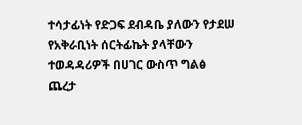ተሳታፊነት የድጋፍ ደብዳቤ ያለውን የታደሠ የአቅራቢነት ሰርትፊኬት ያላቸውን ተወዳዳሪዎች በሀገር ውስጥ ግልፅ ጨረታ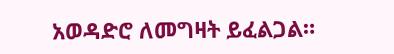አወዳድሮ ለመግዛት ይፈልጋል።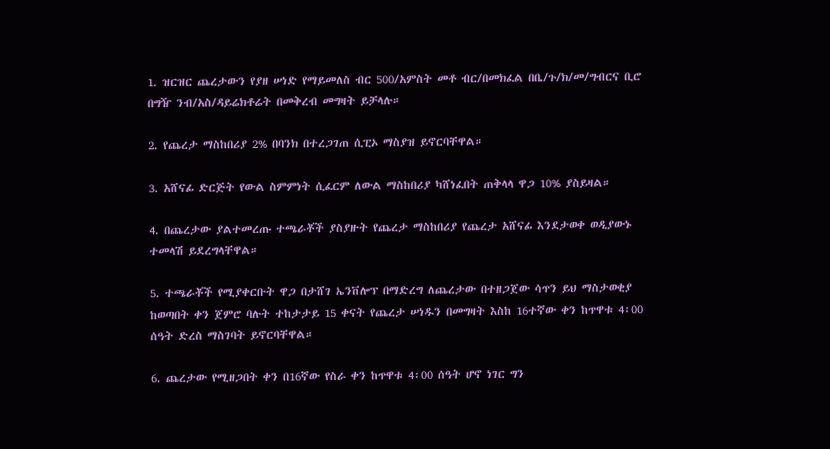1. ዝርዝር ጨረታውን የያዘ ሠነድ የማይመለስ ብር 500/አምስት መቶ ብር/በመክፈል በቤ/ጉ/ክ/መ/ግብርና ቢሮ በግዥ ንብ/አስ/ዳይሬክቶሬት በመቅረብ መግዛት ይቻላሉ።

2. የጨረታ ማስከበሪያ 2% በባንክ በተረጋገጠ ሲፒኦ ማስያዝ ይኖርባቸዋል።

3. አሸናፊ ድርጅት የውል ስምምነት ሲፈርም ለውል ማስከበሪያ ካሸነፈበት ጠቅላላ ዋጋ 10% ያስይዛል።

4. በጨረታው ያልተመረጡ ተጫራቾች ያስያዙት የጨረታ ማስከበሪያ የጨረታ አሸናፊ እንደታወቀ ወዲያውኑ ተመላሽ ይደረግላቸዋል።

5. ተጫራቾች የሚያቀርቡት ዋጋ በታሸገ ኤንቨሎፕ በማድረግ ለጨረታው በተዘጋጀው ሳጥን ይህ ማስታወቂያ ከወጣበት ቀን ጀምሮ ባሉት ተከታታይ 15 ቀናት የጨረታ ሠነዱን በመግዛት እስከ 16ተኛው ቀን ከጥዋቱ 4፡00 ሰዓት ድረስ ማስገባት ይኖርባቸዋል።

6. ጨረታው የሚዘጋበት ቀን በ16ኛው የስራ ቀን ከጥዋቱ 4፡00 ሰዓት ሆኖ ነገር ግን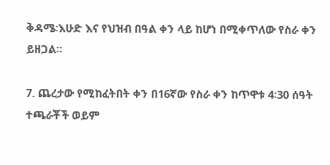ቅዳሜ፡እሁድ እና የህዝብ በዓል ቀን ላይ ከሆነ በሚቀጥለው የስራ ቀን ይዘጋል።

7. ጨረታው የሚከፈትበት ቀን በ16ኛው የስራ ቀን ከጥዋቱ 4፡30 ሰዓት ተጫራቾች ወይም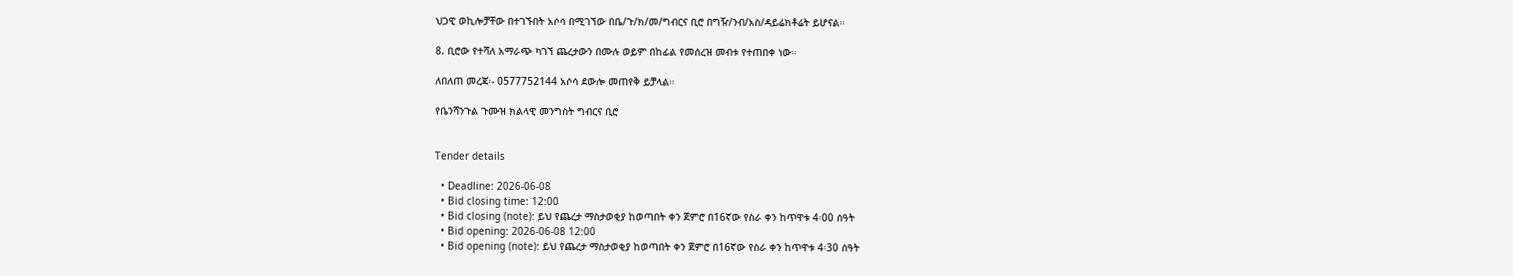ህጋዊ ወኪሎቻቸው በተገኙበት አሶሳ በሚገኘው በቤ/ጉ/ክ/መ/ግብርና ቢሮ በግዥ/ንብ/አስ/ዳይሬክቶሬት ይሆናል።

8. ቢሮው የተሻለ አማራጭ ካገኘ ጨረታውን በሙሉ ወይም በከፊል የመሰረዝ መብቱ የተጠበቀ ነው።

ለበለጠ መረጃ፡- 0577752144 አሶሳ ደውሎ መጠየቅ ይቻላል።

የቤንሻንጉል ጉሙዝ ክልላዊ መንግስት ግብርና ቢሮ


Tender details

  • Deadline: 2026-06-08
  • Bid closing time: 12:00
  • Bid closing (note): ይህ የጨረታ ማስታወቂያ ከወጣበት ቀን ጀምሮ በ16ኛው የስራ ቀን ከጥዋቱ 4፡00 ሰዓት
  • Bid opening: 2026-06-08 12:00
  • Bid opening (note): ይህ የጨረታ ማስታወቂያ ከወጣበት ቀን ጀምሮ በ16ኛው የስራ ቀን ከጥዋቱ 4፡30 ሰዓት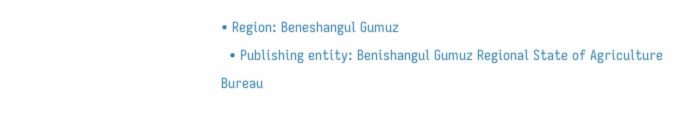• Region: Beneshangul Gumuz
  • Publishing entity: Benishangul Gumuz Regional State of Agriculture Bureau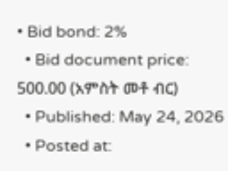• Bid bond: 2%
  • Bid document price: 500.00 (አምስት መቶ ብር)
  • Published: May 24, 2026
  • Posted at: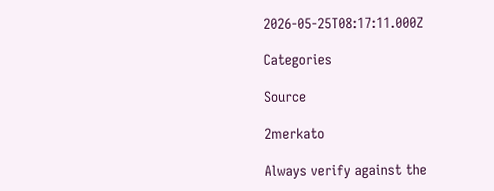2026-05-25T08:17:11.000Z

Categories

Source

2merkato

Always verify against the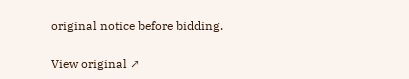original notice before bidding.

View original ↗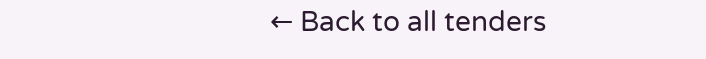← Back to all tenders